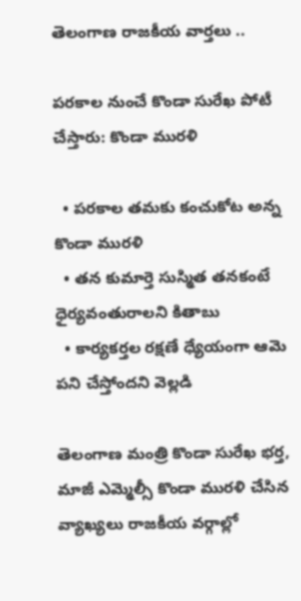తెలంగాణ రాజకీయ వార్తలు ..

పరకాల నుంచే కొండా సురేఖ పోటీ చేస్తారు: కొండా మురళి

  • పరకాల తమకు కంచుకోట అన్న కొండా మురళి
  • తన కుమార్తె సుస్మిత తనకంటే ధైర్యవంతురాలని కితాబు
  • కార్యకర్తల రక్షణే ధ్యేయంగా ఆమె పని చేస్తోందని వెల్లడి

తెలంగాణ మంత్రి కొండా సురేఖ భర్త, మాజీ ఎమ్మెల్సీ కొండా మురళి చేసిన వ్యాఖ్యలు రాజకీయ వర్గాల్లో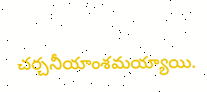చర్చనీయాంశమయ్యాయి.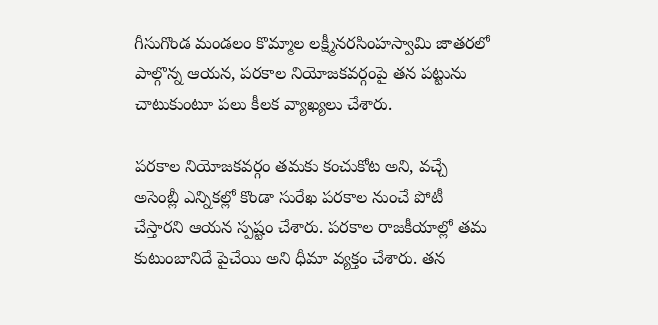గీసుగొండ మండలం కొమ్మాల లక్ష్మీనరసింహస్వామి జాతరలో పాల్గొన్న ఆయన, పరకాల నియోజకవర్గంపై తన పట్టును చాటుకుంటూ పలు కీలక వ్యాఖ్యలు చేశారు.

పరకాల నియోజకవర్గం తమకు కంచుకోట అని, వచ్చే అసెంబ్లీ ఎన్నికల్లో కొండా సురేఖ పరకాల నుంచే పోటీ చేస్తారని ఆయన స్పష్టం చేశారు. పరకాల రాజకీయాల్లో తమ కుటుంబానిదే పైచేయి అని ధీమా వ్యక్తం చేశారు. తన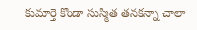కుమార్తె కొండా సుస్మిత తనకన్నా చాలా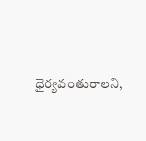ధైర్యవంతురాలని,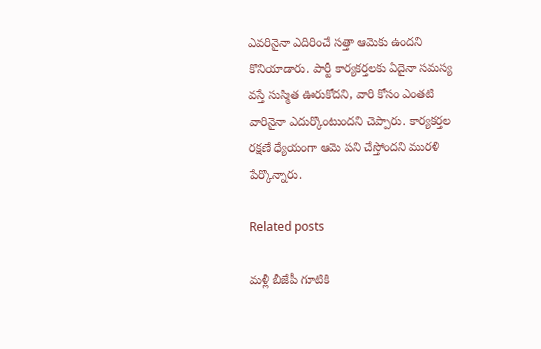ఎవరినైనా ఎదిరించే సత్తా ఆమెకు ఉందని కొనియాడారు. పార్టీ కార్యకర్తలకు ఏదైనా సమస్య వస్తే సుస్మిత ఊరుకోదని, వారి కోసం ఎంతటి వారినైనా ఎదుర్కొంటుందని చెప్పారు. కార్యకర్తల రక్షణే ధ్యేయంగా ఆమె పని చేస్తోందని మురళి పేర్కొన్నారు.

Related posts

మళ్లీ బీజేపీ గూటికి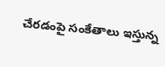చేరడంపై సంకేతాలు ఇస్తున్న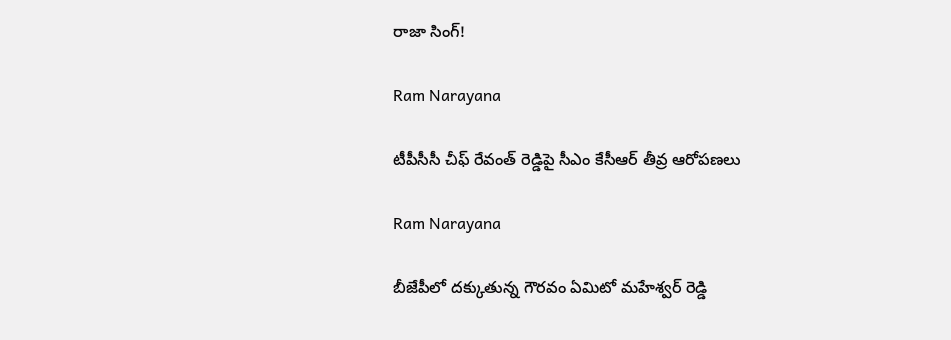రాజా సింగ్!

Ram Narayana

టీపీసీసీ చీఫ్ రేవంత్ రెడ్డిపై సీఎం కేసీఆర్ తీవ్ర ఆరోపణలు

Ram Narayana

బీజేపీలో దక్కుతున్న గౌరవం ఏమిటో మహేశ్వర్ రెడ్డి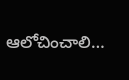ఆలోచించాలి…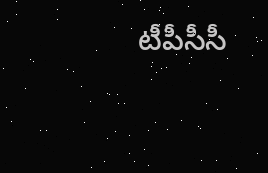టీపీసీసీ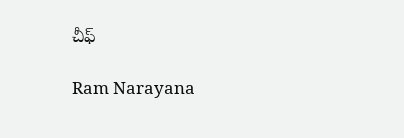చీఫ్

Ram Narayana